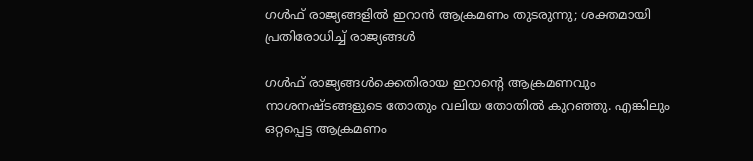ഗൾഫ് രാജ്യങ്ങളിൽ ഇറാൻ ആക്രമണം തുടരുന്നു; ശക്തമായി പ്രതിരോധിച്ച് രാജ്യങ്ങൾ

ഗള്‍ഫ് രാജ്യങ്ങള്‍ക്കെതിരായ ഇറാന്റെ ആക്രമണവും നാശനഷ്ടങ്ങളുടെ തോതും വലിയ തോതില്‍ കുറഞ്ഞു. എങ്കിലും ഒറ്റപ്പെട്ട ആക്രമണം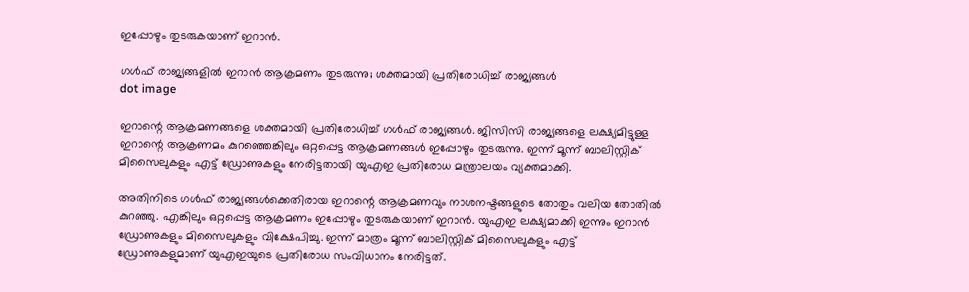ഇപ്പോഴും തുടരുകയാണ് ഇറാന്‍.

ഗൾഫ് രാജ്യങ്ങളിൽ ഇറാൻ ആക്രമണം തുടരുന്നു; ശക്തമായി പ്രതിരോധിച്ച് രാജ്യങ്ങൾ
dot image

ഇറാന്റെ ആക്രമണങ്ങളെ ശക്തമായി പ്രതിരോധിച്ച് ഗള്‍ഫ് രാജ്യങ്ങള്‍. ജിസിസി രാജ്യങ്ങളെ ലക്ഷ്യമിട്ടുള്ള ഇറാന്റെ ആക്രണമം കുറഞ്ഞെങ്കിലും ഒറ്റപ്പെട്ട ആക്രമണങ്ങള്‍ ഇപ്പോഴും തുടരുന്നു. ഇന്ന് മൂന്ന് ബാലിസ്റ്റിക് മിസൈലുകളും എട്ട് ഡ്രോണുകളും നേരിട്ടതായി യുഎഇ പ്രതിരോധ മന്ത്രാലയം വ്യക്തമാക്കി.

അതിനിടെ ഗള്‍ഫ് രാജ്യങ്ങള്‍ക്കെതിരായ ഇറാന്റെ ആക്രമണവും നാശനഷ്ടങ്ങളുടെ തോതും വലിയ തോതില്‍ കുറഞ്ഞു. എങ്കിലും ഒറ്റപ്പെട്ട ആക്രമണം ഇപ്പോഴും തുടരുകയാണ് ഇറാന്‍. യുഎഇ ലക്ഷ്യമാക്കി ഇന്നും ഇറാന്‍ ഡ്രോണുകളും മിസൈലുകളും വിക്ഷേപിച്ചു. ഇന്ന് മാത്രം മൂന്ന് ബാലിസ്റ്റിക് മിസൈലുകളും എട്ട് ഡ്രോണുകളുമാണ് യുഎഇയുടെ പ്രതിരോധ സംവിധാനം നേരിട്ടത്.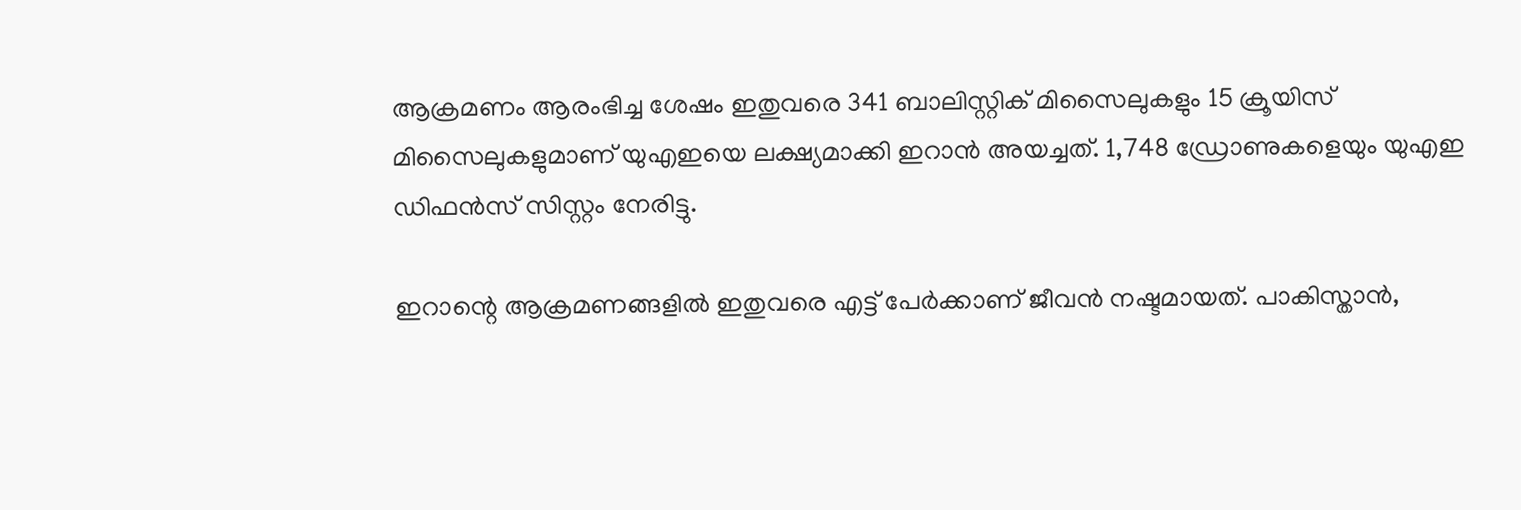ആക്രമണം ആരംഭിച്ച ശേഷം ഇതുവരെ 341 ബാലിസ്റ്റിക് മിസൈലുകളും 15 ക്രൂയിസ് മിസൈലുകളുമാണ് യുഎഇയെ ലക്ഷ്യമാക്കി ഇറാന്‍ അയച്ചത്. 1,748 ഡ്രോണുകളെയും യുഎഇ ഡിഫന്‍സ് സിസ്റ്റം നേരിട്ടു.

ഇറാന്റെ ആക്രമണങ്ങളില്‍ ഇതുവരെ എട്ട് പേര്‍ക്കാണ് ജീവന്‍ നഷ്ടമായത്. പാകിസ്താന്‍,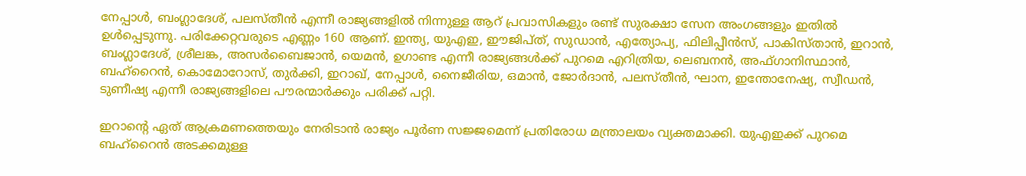നേപ്പാൾ, ബംഗ്ലാദേശ്, പലസ്തീന്‍ എന്നീ രാജ്യങ്ങളില്‍ നിന്നുള്ള ആറ് പ്രവാസികളും രണ്ട് സുരക്ഷാ സേന അംഗങ്ങളും ഇതില്‍ ഉള്‍പ്പെടുന്നു. പരിക്കേറ്റവരുടെ എണ്ണം 160 ആണ്. ഇന്ത്യ, യുഎഇ, ഈജിപ്ത്, സുഡാന്‍, എത്യോപ്യ, ഫിലിപ്പീന്‍സ്, പാകിസ്താന്‍, ഇറാന്‍, ബംഗ്ലാദേശ്, ശ്രീലങ്ക, അസര്‍ബൈജാന്‍, യെമന്‍, ഉഗാണ്ട എന്നീ രാജ്യങ്ങള്‍ക്ക് പുറമെ എറിത്രിയ, ലെബനന്‍, അഫ്ഗാനിസ്ഥാന്‍, ബഹ്റൈന്‍, കൊമോറോസ്, തുര്‍ക്കി, ഇറാഖ്, നേപ്പാള്‍, നൈജീരിയ, ഒമാന്‍, ജോര്‍ദാന്‍, പലസ്തീന്‍, ഘാന, ഇന്തോനേഷ്യ, സ്വീഡന്‍, ടുണീഷ്യ എന്നീ രാജ്യങ്ങളിലെ പൗരന്മാര്‍ക്കും പരിക്ക് പറ്റി.

ഇറാന്റെ ഏത് ആക്രമണത്തെയും നേരിടാന്‍ രാജ്യം പൂര്‍ണ സജ്ജമെന്ന് പ്രതിരോധ മന്ത്രാലയം വ്യക്തമാക്കി. യുഎഇക്ക് പുറമെ ബഹ്‌റൈന്‍ അടക്കമുള്ള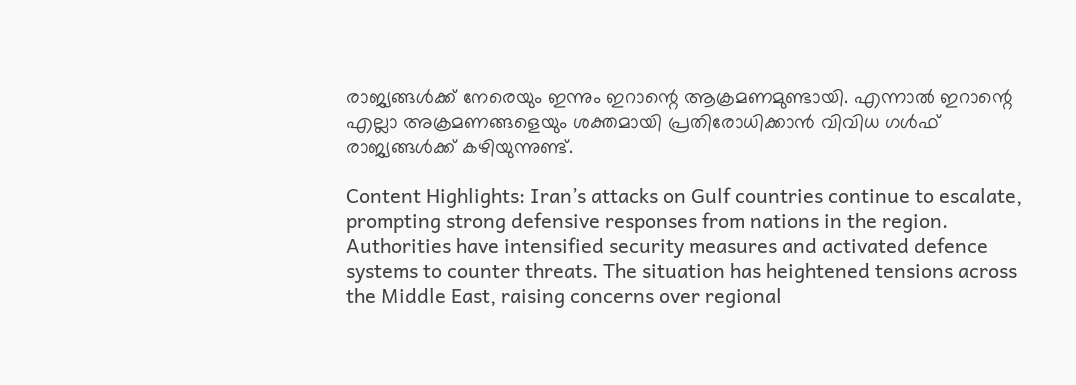രാജ്യങ്ങള്‍ക്ക് നേരെയും ഇന്നും ഇറാന്റെ ആക്രമണമുണ്ടായി. എന്നാല്‍ ഇറാന്റെ എല്ലാ അക്രമണങ്ങളെയും ശക്തമായി പ്രതിരോധിക്കാന്‍ വിവിധ ഗള്‍ഫ് രാജ്യങ്ങള്‍ക്ക് കഴിയുന്നുണ്ട്.

Content Highlights: Iran’s attacks on Gulf countries continue to escalate, prompting strong defensive responses from nations in the region. Authorities have intensified security measures and activated defence systems to counter threats. The situation has heightened tensions across the Middle East, raising concerns over regional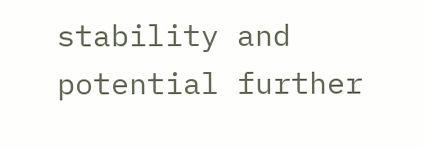stability and potential further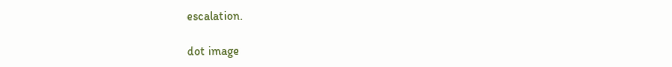escalation.

dot image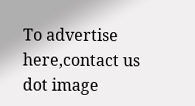To advertise here,contact us
dot image